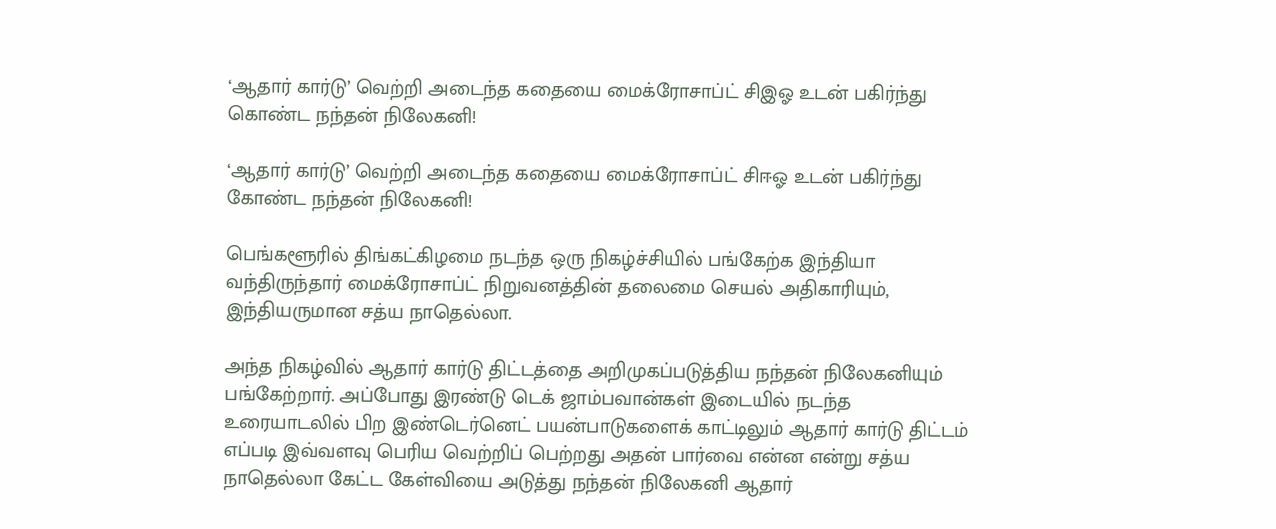‘ஆதார் கார்டு’ வெற்றி அடைந்த கதையை மைக்ரோசாப்ட் சிஇஓ உடன் பகிர்ந்து கொண்ட நந்தன் நிலேகனி!

‘ஆதார் கார்டு’ வெற்றி அடைந்த கதையை மைக்ரோசாப்ட் சிஈஓ உடன் பகிர்ந்து கோண்ட நந்தன் நிலேகனி!

பெங்களூரில் திங்கட்கிழமை நடந்த ஒரு நிகழ்ச்சியில் பங்கேற்க இந்தியா வந்திருந்தார் மைக்ரோசாப்ட் நிறுவனத்தின் தலைமை செயல் அதிகாரியும், இந்தியருமான சத்ய நாதெல்லா.

அந்த நிகழ்வில் ஆதார் கார்டு திட்டத்தை அறிமுகப்படுத்திய நந்தன் நிலேகனியும் பங்கேற்றார். அப்போது இரண்டு டெக் ஜாம்பவான்கள் இடையில் நடந்த உரையாடலில் பிற இண்டெர்னெட் பயன்பாடுகளைக் காட்டிலும் ஆதார் கார்டு திட்டம் எப்படி இவ்வளவு பெரிய வெற்றிப் பெற்றது அதன் பார்வை என்ன என்று சத்ய நாதெல்லா கேட்ட கேள்வியை அடுத்து நந்தன் நிலேகனி ஆதார்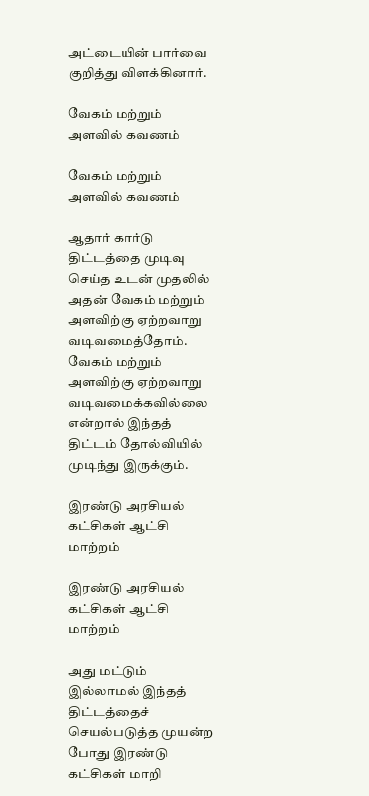அட்டையின் பார்வை குறித்து விளக்கினார்.

வேகம் மற்றும் அளவில் கவணம்

வேகம் மற்றும் அளவில் கவணம்

ஆதார் கார்டு திட்டத்தை முடிவு செய்த உடன் முதலில் அதன் வேகம் மற்றும் அளவிற்கு ஏற்றவாறு வடிவமைத்தோம். வேகம் மற்றும் அளவிற்கு ஏற்றவாறு வடிவமைக்கவில்லை என்றால் இந்தத் திட்டம் தோல்வியில் முடிந்து இருக்கும்.

இரண்டு அரசியல் கட்சிகள் ஆட்சி மாற்றம்

இரண்டு அரசியல் கட்சிகள் ஆட்சி மாற்றம்

அது மட்டும் இல்லாமல் இந்தத் திட்டத்தைச் செயல்படுத்த முயன்ற போது இரண்டு கட்சிகள் மாறி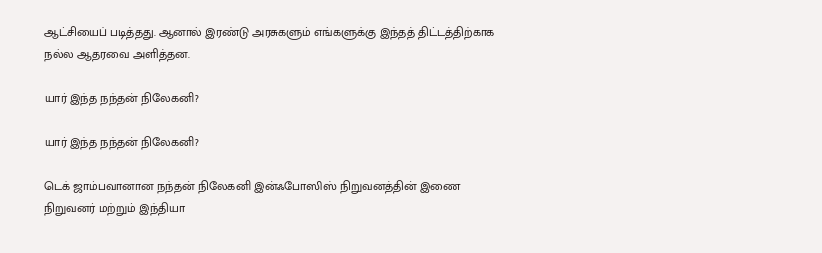ஆட்சியைப் படித்தது. ஆனால் இரண்டு அரசுகளும் எங்களுக்கு இந்தத் திட்டத்திற்காக நல்ல ஆதரவை அளித்தன.

யார் இந்த நந்தன் நிலேகனி?

யார் இந்த நந்தன் நிலேகனி?

டெக் ஜாம்பவானான நந்தன் நிலேகனி இன்ஃபோஸிஸ் நிறுவனத்தின் இணை நிறுவனர் மற்றும் இந்தியா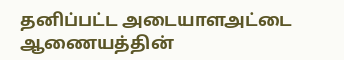தனிப்பட்ட அடையாளஅட்டை ஆணையத்தின்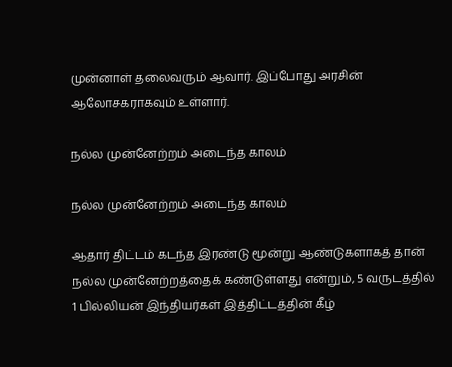முன்னாள் தலைவரும் ஆவார். இப்போது அரசின் ஆலோசகராகவும் உள்ளார்.

நல்ல முன்னேற்றம் அடைந்த காலம்

நல்ல முன்னேற்றம் அடைந்த காலம்

ஆதார் திட்டம் கடந்த இரண்டு மூன்று ஆண்டுகளாகத் தான் நல்ல முன்னேற்றத்தைக் கண்டுள்ளது என்றும், 5 வருடத்தில் 1 பில்லியன் இந்தியர்கள் இத்திட்டத்தின் கீழ்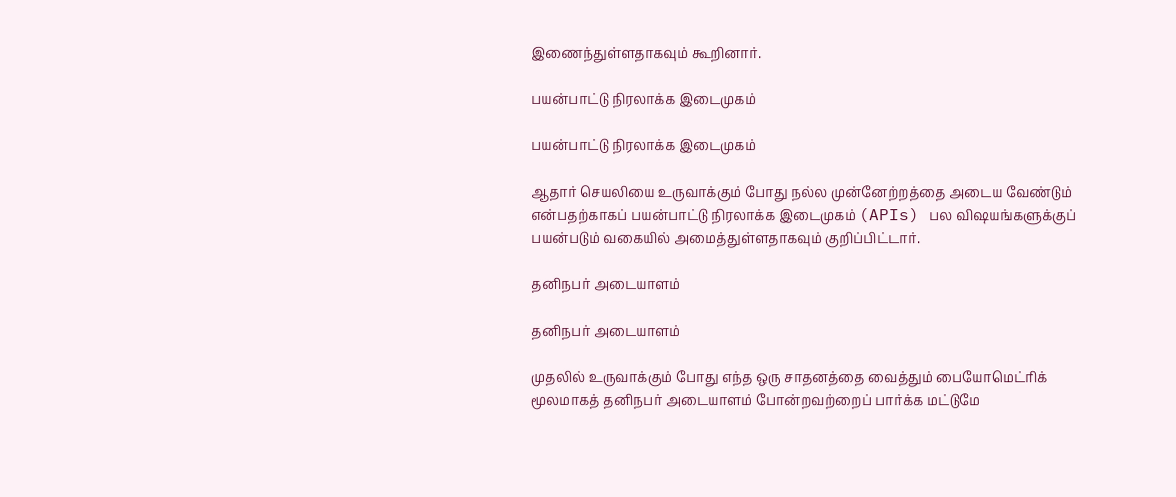இணைந்துள்ளதாகவும் கூறினார்.

பயன்பாட்டு நிரலாக்க இடைமுகம்

பயன்பாட்டு நிரலாக்க இடைமுகம்

ஆதார் செயலியை உருவாக்கும் போது நல்ல முன்னேற்றத்தை அடைய வேண்டும் என்பதற்காகப் பயன்பாட்டு நிரலாக்க இடைமுகம் (APIs) பல விஷயங்களுக்குப் பயன்படும் வகையில் அமைத்துள்ளதாகவும் குறிப்பிட்டார்.

தனிநபர் அடையாளம்

தனிநபர் அடையாளம்

முதலில் உருவாக்கும் போது எந்த ஒரு சாதனத்தை வைத்தும் பையோமெட்ரிக் மூலமாகத் தனிநபர் அடையாளம் போன்றவற்றைப் பார்க்க மட்டுமே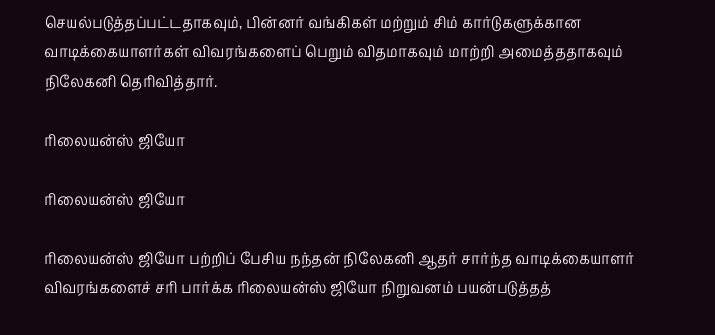செயல்படுத்தப்பட்டதாகவும், பின்னர் வங்கிகள் மற்றும் சிம் கார்டுகளுக்கான வாடிக்கையாளர்கள் விவரங்களைப் பெறும் விதமாகவும் மாற்றி அமைத்ததாகவும் நிலேகனி தெரிவித்தார்.

ரிலையன்ஸ் ஜியோ

ரிலையன்ஸ் ஜியோ

ரிலையன்ஸ் ஜியோ பற்றிப் பேசிய நந்தன் நிலேகனி ஆதர் சார்ந்த வாடிக்கையாளர் விவரங்களைச் சரி பார்க்க ரிலையன்ஸ் ஜியோ நிறுவனம் பயன்படுத்தத்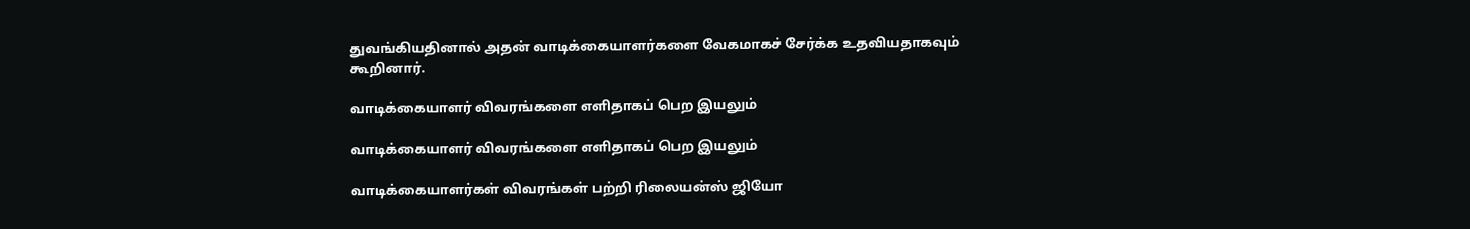துவங்கியதினால் அதன் வாடிக்கையாளர்களை வேகமாகச் சேர்க்க உதவியதாகவும் கூறினார்.

வாடிக்கையாளர் விவரங்களை எளிதாகப் பெற இயலும்

வாடிக்கையாளர் விவரங்களை எளிதாகப் பெற இயலும்

வாடிக்கையாளர்கள் விவரங்கள் பற்றி ரிலையன்ஸ் ஜியோ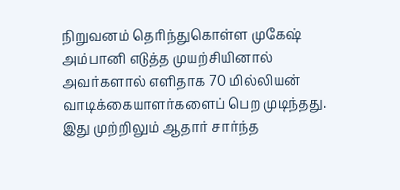நிறுவனம் தெரிந்துகொள்ள முகேஷ் அம்பானி எடுத்த முயற்சியினால் அவர்களால் எளிதாக 70 மில்லியன் வாடிக்கையாளர்களைப் பெற முடிந்தது. இது முற்றிலும் ஆதார் சார்ந்த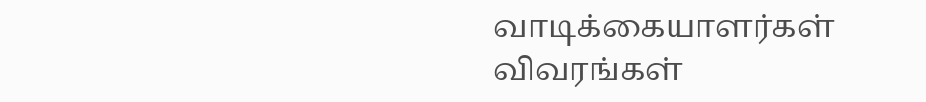வாடிக்கையாளர்கள் விவரங்கள்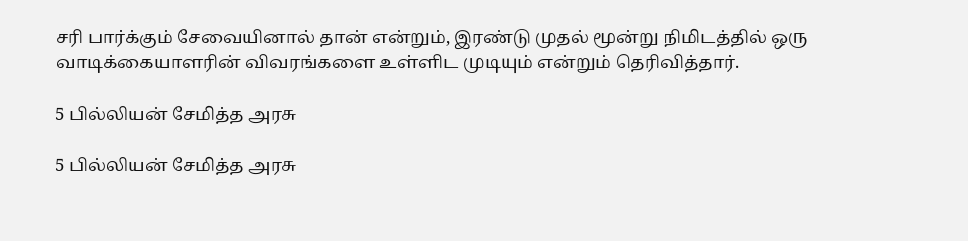சரி பார்க்கும் சேவையினால் தான் என்றும், இரண்டு முதல் மூன்று நிமிடத்தில் ஒரு வாடிக்கையாளரின் விவரங்களை உள்ளிட முடியும் என்றும் தெரிவித்தார்.

5 பில்லியன் சேமித்த அரசு

5 பில்லியன் சேமித்த அரசு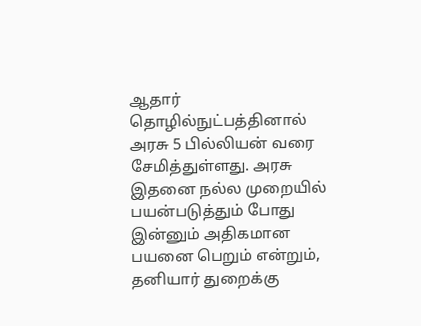ஆதார் தொழில்நுட்பத்தினால் அரசு 5 பில்லியன் வரை சேமித்துள்ளது. அரசு இதனை நல்ல முறையில் பயன்படுத்தும் போது இன்னும் அதிகமான பயனை பெறும் என்றும், தனியார் துறைக்கு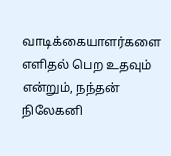வாடிக்கையாளர்களை எளிதல் பெற உதவும் என்றும், நந்தன் நிலேகனி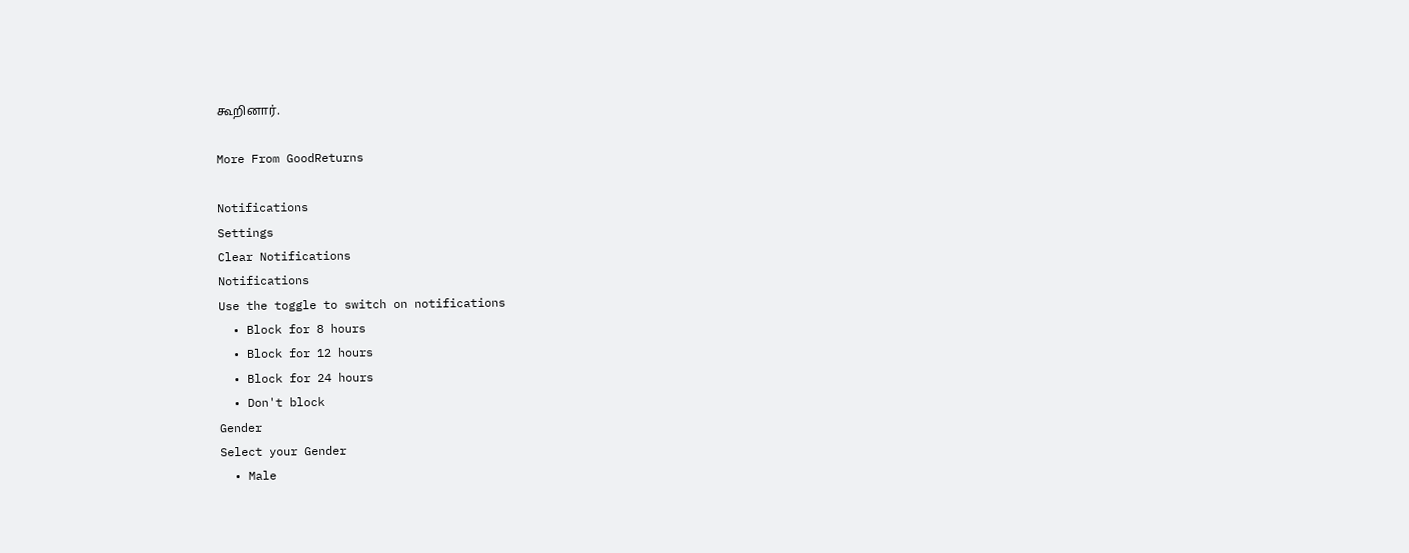கூறினார்.

More From GoodReturns

Notifications
Settings
Clear Notifications
Notifications
Use the toggle to switch on notifications
  • Block for 8 hours
  • Block for 12 hours
  • Block for 24 hours
  • Don't block
Gender
Select your Gender
  • Male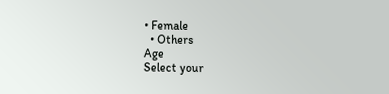• Female
  • Others
Age
Select your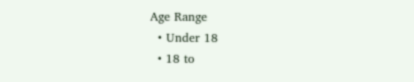Age Range
  • Under 18
  • 18 to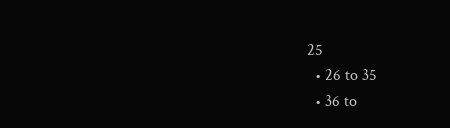25
  • 26 to 35
  • 36 to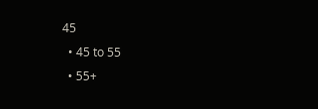45
  • 45 to 55
  • 55+